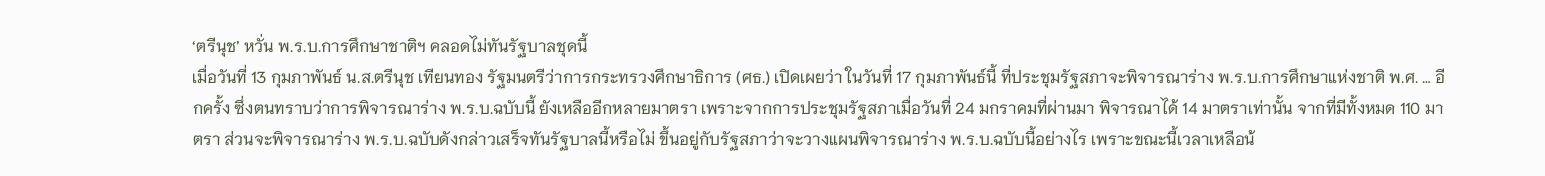‘ตรีนุช’ หวั่น พ.ร.บ.การศึกษาชาติฯ คลอดไม่ทันรัฐบาลชุดนี้
เมื่อวันที่ 13 กุมภาพันธ์ น.ส.ตรีนุช เทียนทอง รัฐมนตรีว่าการกระทรวงศึกษาธิการ (ศธ.) เปิดเผยว่า ในวันที่ 17 กุมภาพันธ์นี้ ที่ประชุมรัฐสภาจะพิจารณาร่าง พ.ร.บ.การศึกษาแห่งชาติ พ.ศ. … อีกครั้ง ซึ่งตนทราบว่าการพิจารณาร่าง พ.ร.บ.ฉบับนี้ ยังเหลืออีกหลายมาตรา เพราะจากการประชุมรัฐสภาเมื่อวันที่ 24 มกราคมที่ผ่านมา พิจารณาได้ 14 มาตราเท่านั้น จากที่มีทั้งหมด 110 มาตรา ส่วนจะพิจารณาร่าง พ.ร.บ.ฉบับดังกล่าวเสร็จทันรัฐบาลนี้หรือไม่ ขึ้นอยู่กับรัฐสภาว่าจะวางแผนพิจารณาร่าง พ.ร.บ.ฉบับนี้อย่างไร เพราะขณะนี้เวลาเหลือน้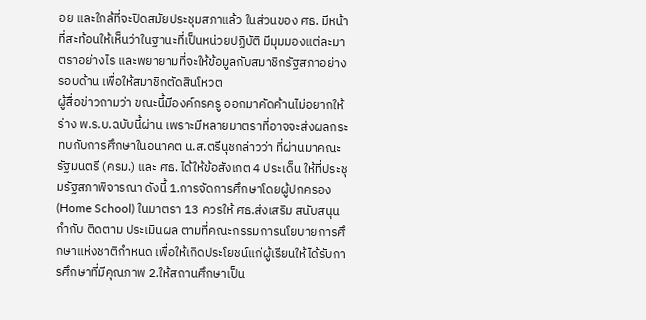อย และใกล้ที่จะปิดสมัยประชุมสภาแล้ว ในส่วนของ ศธ. มีหน้าที่สะท้อนให้เห็นว่าในฐานะที่เป็นหน่วยปฏิบัติ มีมุมมองแต่ละมาตราอย่างไร และพยายามที่จะให้ข้อมูลกับสมาชิกรัฐสภาอย่างรอบด้าน เพื่อให้สมาชิกตัดสินโหวต
ผู้สื่อข่าวถามว่า ขณะนี้มีองค์กรครู ออกมาคัดค้านไม่อยากให้ร่าง พ.ร.บ.ฉบับนี้ผ่าน เพราะมีหลายมาตราที่อาจจะส่งผลกระทบกับการศึกษาในอนาคต น.ส.ตรีนุชกล่าวว่า ที่ผ่านมาคณะรัฐมนตรี (ครม.) และ ศธ. ได้ให้ข้อสังเกต 4 ประเด็น ให้ที่ประชุมรัฐสภาพิจารณา ดังนี้ 1.การจัดการศึกษาโดยผู้ปกครอง (Home School) ในมาตรา 13 ควรให้ ศธ.ส่งเสริม สนับสนุน กำกับ ติดตาม ประเมินผล ตามที่คณะกรรมการนโยบายการศึกษาแห่งชาติกำหนด เพื่อให้เกิดประโยชน์แก่ผู้เรียนให้ได้รับการศึกษาที่มีคุณภาพ 2.ให้สถานศึกษาเป็น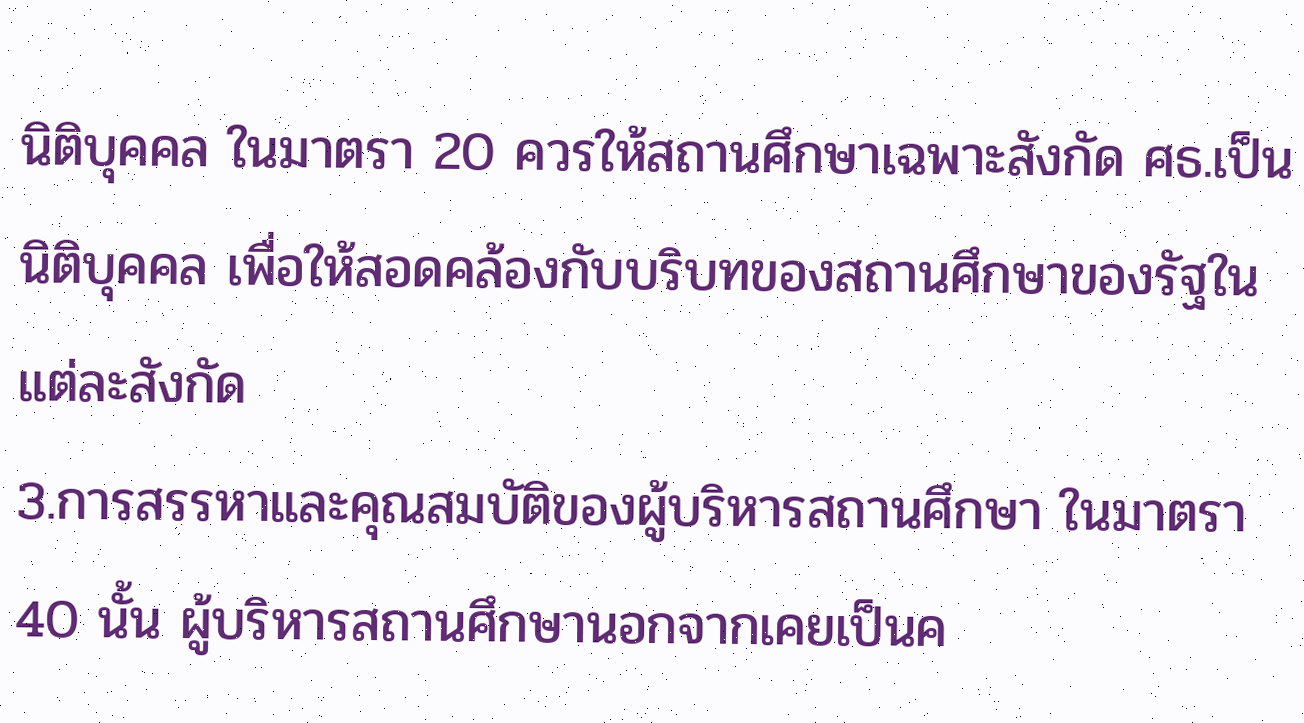นิติบุคคล ในมาตรา 20 ควรให้สถานศึกษาเฉพาะสังกัด ศธ.เป็นนิติบุคคล เพื่อให้สอดคล้องกับบริบทของสถานศึกษาของรัฐในแต่ละสังกัด
3.การสรรหาและคุณสมบัติของผู้บริหารสถานศึกษา ในมาตรา 40 นั้น ผู้บริหารสถานศึกษานอกจากเคยเป็นค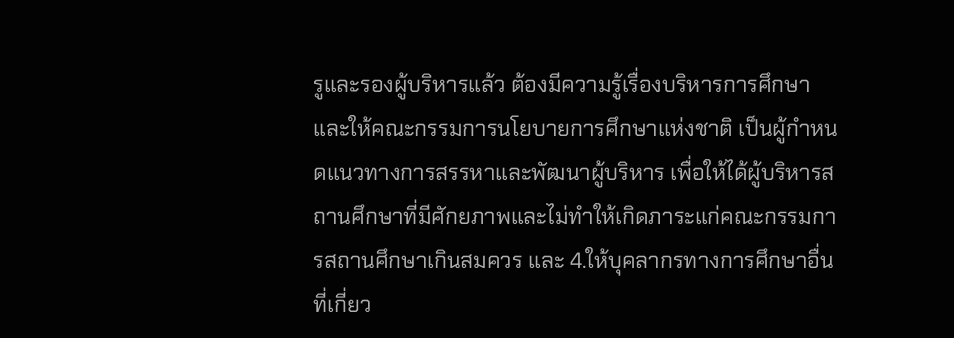รูและรองผู้บริหารแล้ว ต้องมีความรู้เรื่องบริหารการศึกษา และให้คณะกรรมการนโยบายการศึกษาแห่งชาติ เป็นผู้กำหนดแนวทางการสรรหาและพัฒนาผู้บริหาร เพื่อให้ได้ผู้บริหารสถานศึกษาที่มีศักยภาพและไม่ทำให้เกิดภาระแก่คณะกรรมการสถานศึกษาเกินสมควร และ 4.ให้บุคลากรทางการศึกษาอื่นที่เกี่ยว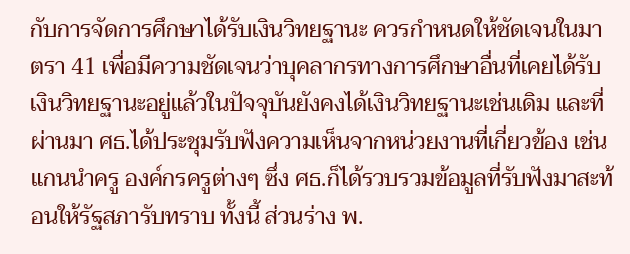กับการจัดการศึกษาได้รับเงินวิทยฐานะ ควรกำหนดให้ชัดเจนในมาตรา 41 เพื่อมีความชัดเจนว่าบุคลากรทางการศึกษาอื่นที่เคยได้รับเงินวิทยฐานะอยู่แล้วในปัจจุบันยังคงได้เงินวิทยฐานะเช่นเดิม และที่ผ่านมา ศธ.ได้ประชุมรับฟังความเห็นจากหน่วยงานที่เกี่ยวข้อง เช่น แกนนำครู องค์กรครูต่างๆ ซึ่ง ศธ.ก็ได้รวบรวมข้อมูลที่รับฟังมาสะท้อนให้รัฐสภารับทราบ ทั้งนี้ ส่วนร่าง พ.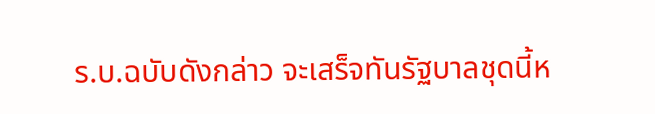ร.บ.ฉบับดังกล่าว จะเสร็จทันรัฐบาลชุดนี้ห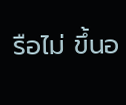รือไม่ ขึ้นอ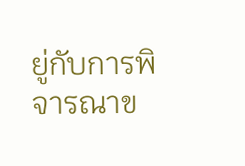ยู่กับการพิจารณาข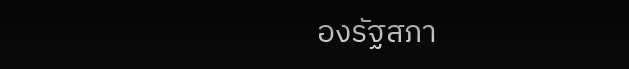องรัฐสภา